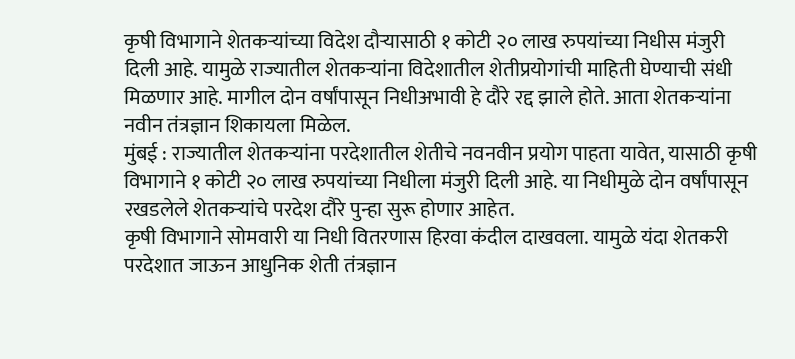कृषी विभागाने शेतकऱ्यांच्या विदेश दौऱ्यासाठी १ कोटी २० लाख रुपयांच्या निधीस मंजुरी दिली आहे. यामुळे राज्यातील शेतकऱ्यांना विदेशातील शेतीप्रयोगांची माहिती घेण्याची संधी मिळणार आहे. मागील दोन वर्षांपासून निधीअभावी हे दौरे रद्द झाले होते. आता शेतकऱ्यांना नवीन तंत्रज्ञान शिकायला मिळेल.
मुंबई : राज्यातील शेतकऱ्यांना परदेशातील शेतीचे नवनवीन प्रयोग पाहता यावेत, यासाठी कृषी विभागाने १ कोटी २० लाख रुपयांच्या निधीला मंजुरी दिली आहे. या निधीमुळे दोन वर्षांपासून रखडलेले शेतकऱ्यांचे परदेश दौरे पुन्हा सुरू होणार आहेत.
कृषी विभागाने सोमवारी या निधी वितरणास हिरवा कंदील दाखवला. यामुळे यंदा शेतकरी परदेशात जाऊन आधुनिक शेती तंत्रज्ञान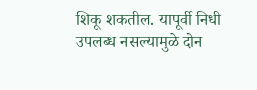शिकू शकतील. यापूर्वी निधी उपलब्ध नसल्यामुळे दोन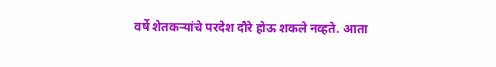वर्षे शेतकऱ्यांचे परदेश दौरे होऊ शकले नव्हते. आता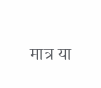मात्र या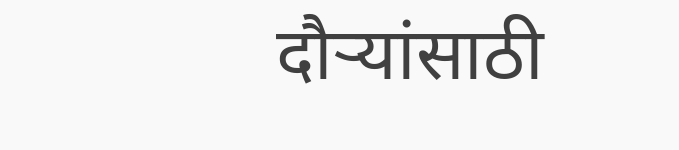दौऱ्यांसाठी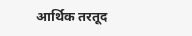आर्थिक तरतूद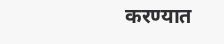करण्यात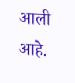आली आहे.